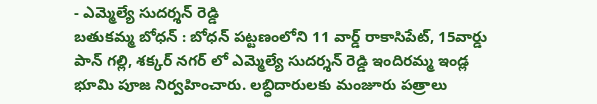- ఎమ్మెల్యే సుదర్శన్ రెడ్డి
బతుకమ్మ బోధన్ : బోధన్ పట్టణంలోని 11 వార్డ్ రాకాసిపేట్, 15వార్డు పాన్ గల్లి, శక్కర్ నగర్ లో ఎమ్మెల్యే సుదర్శన్ రెడ్డి ఇందిరమ్మ ఇండ్ల భూమి పూజ నిర్వహించారు. లబ్ధిదారులకు మంజూరు పత్రాలు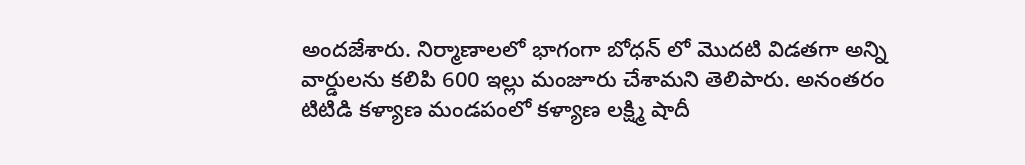అందజేశారు. నిర్మాణాలలో భాగంగా బోధన్ లో మొదటి విడతగా అన్ని వార్డులను కలిపి 600 ఇల్లు మంజూరు చేశామని తెలిపారు. అనంతరం టిటిడి కళ్యాణ మండపంలో కళ్యాణ లక్ష్మి షాదీ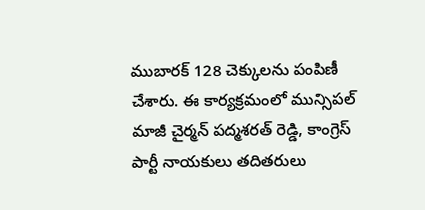ముబారక్ 128 చెక్కులను పంపిణీ చేశారు. ఈ కార్యక్రమంలో మున్సిపల్ మాజీ చైర్మన్ పద్మశరత్ రెడ్డి, కాంగ్రెస్ పార్టీ నాయకులు తదితరులు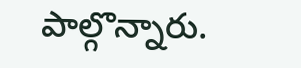పాల్గొన్నారు.